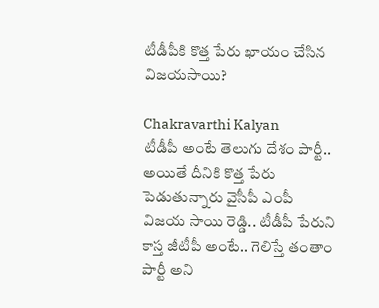టీడీపీకి కొత్త పేరు ఖాయం చేసిన విజయసాయి?

Chakravarthi Kalyan
టీడీపీ అంటే తెలుగు దేశం పార్టీ.. అయితే దీనికి కొత్త పేరు పెడుతున్నారు వైసీపీ ఎంపీ విజయ సాయి రెడ్డి.. టీడీపీ పేరుని కాస్త జీటీపీ అంటే.. గెలిస్తే తంతాం పార్టీ అని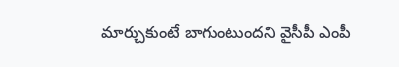మార్చుకుంటే బాగుంటుందని వైసీపీ ఎంపీ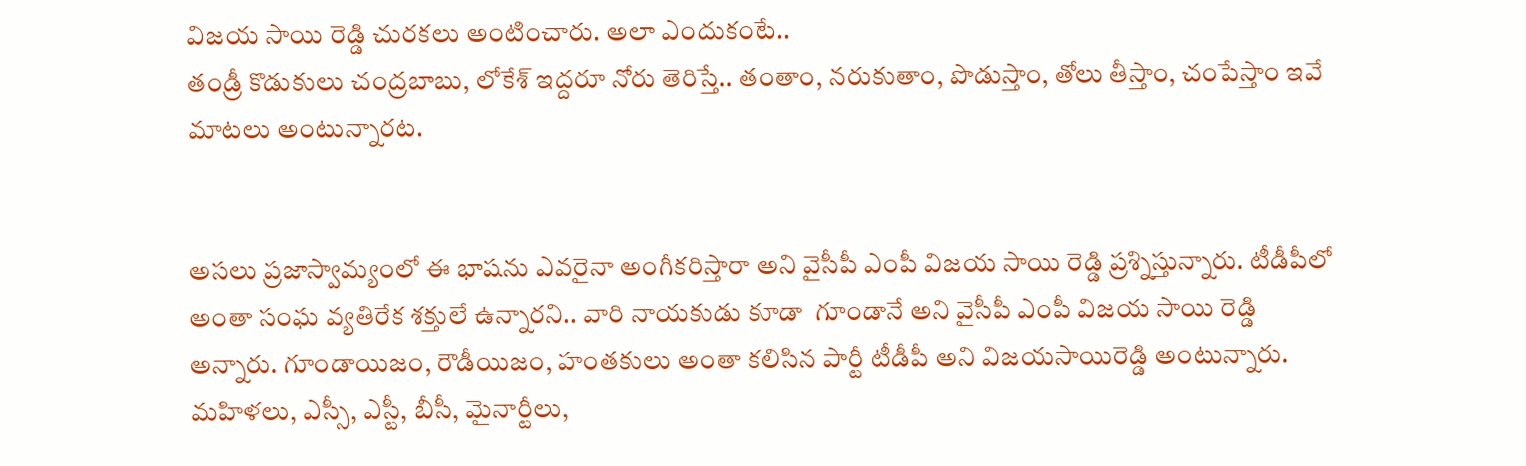విజయ సాయి రెడ్డి చురకలు అంటించారు. అలా ఎందుకంటే..
తండ్రీ కొడుకులు చంద్రబాబు, లోకేశ్‌ ఇద్దరూ నోరు తెరిస్తే.. తంతాం, నరుకుతాం, పొడుస్తాం, తోలు తీస్తాం, చంపేస్తాం ఇవే మాటలు అంటున్నారట.


అసలు ప్రజాస్వామ్యంలో ఈ భాషను ఎవరైనా అంగీకరిస్తారా అని వైసీపీ ఎంపీ విజయ సాయి రెడ్డి ప్రశ్నిస్తున్నారు. టీడీపీలో అంతా సంఘ వ్యతిరేక శక్తులే ఉన్నారని.. వారి నాయకుడు కూడా  గూండానే అని వైసీపీ ఎంపీ విజయ సాయి రెడ్డి అన్నారు. గూండాయిజం, రౌడీయిజం, హంతకులు అంతా కలిసిన పార్టీ టీడీపీ అని విజయసాయిరెడ్డి అంటున్నారు. మహిళలు, ఎస్సీ, ఎస్టీ, బీసీ, మైనార్టీలు,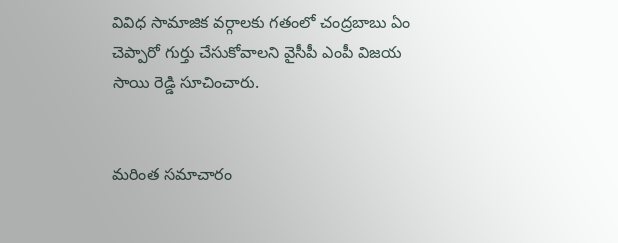వివిధ సామాజిక వర్గాలకు గతంలో చంద్రబాబు ఏం చెప్పారో గుర్తు చేసుకోవాలని వైసీపీ ఎంపీ విజయ సాయి రెడ్డి సూచించారు.


మరింత సమాచారం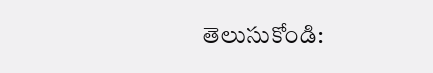తెలుసుకోండి: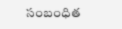సంబంధిత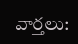వార్తలు: